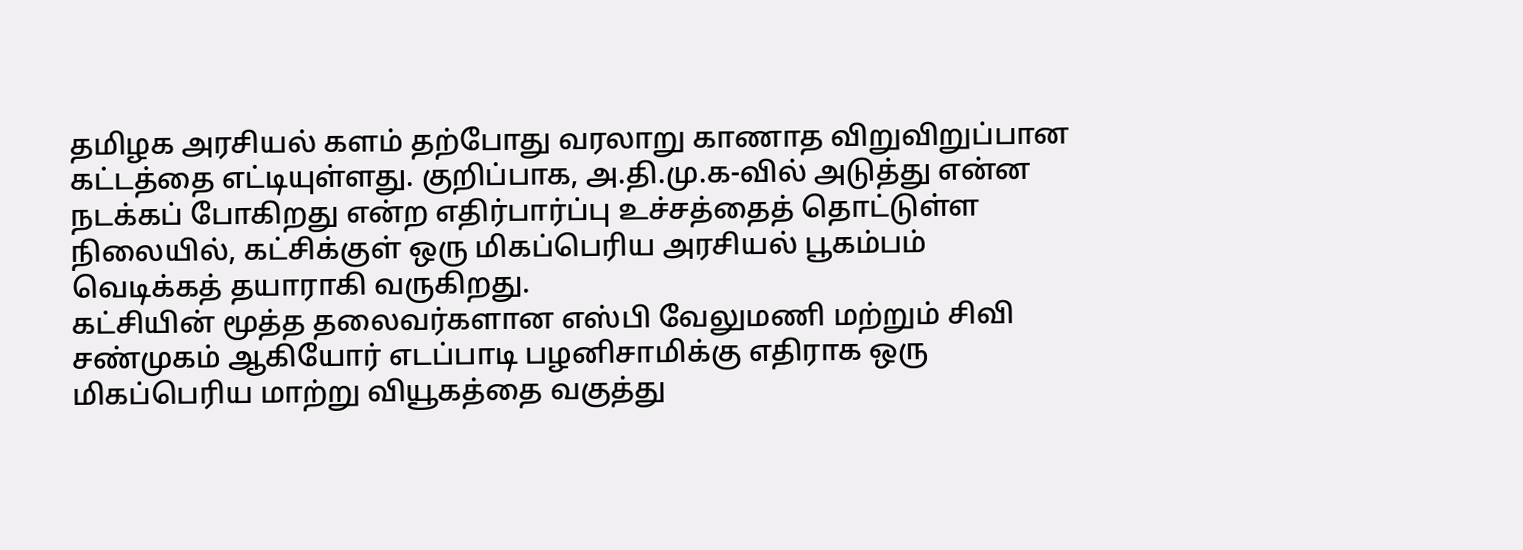தமிழக அரசியல் களம் தற்போது வரலாறு காணாத விறுவிறுப்பான கட்டத்தை எட்டியுள்ளது. குறிப்பாக, அ.தி.மு.க-வில் அடுத்து என்ன நடக்கப் போகிறது என்ற எதிர்பார்ப்பு உச்சத்தைத் தொட்டுள்ள நிலையில், கட்சிக்குள் ஒரு மிகப்பெரிய அரசியல் பூகம்பம் வெடிக்கத் தயாராகி வருகிறது.
கட்சியின் மூத்த தலைவர்களான எஸ்பி வேலுமணி மற்றும் சிவி சண்முகம் ஆகியோர் எடப்பாடி பழனிசாமிக்கு எதிராக ஒரு மிகப்பெரிய மாற்று வியூகத்தை வகுத்து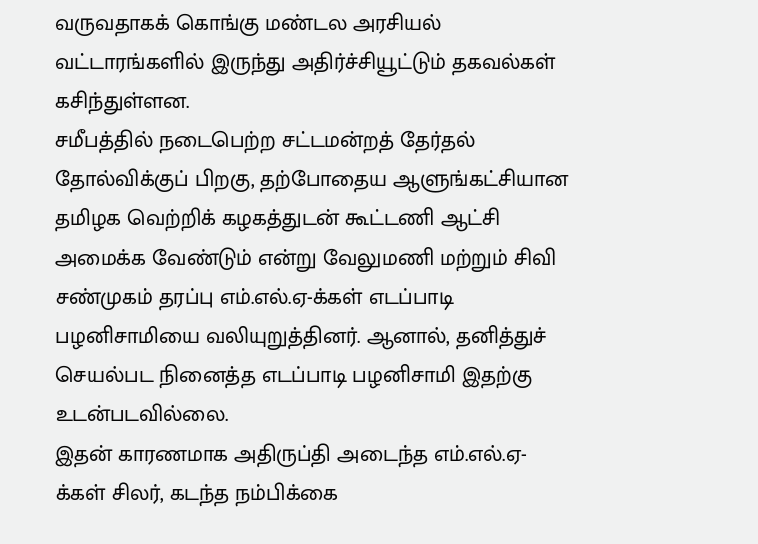வருவதாகக் கொங்கு மண்டல அரசியல் வட்டாரங்களில் இருந்து அதிர்ச்சியூட்டும் தகவல்கள் கசிந்துள்ளன.
சமீபத்தில் நடைபெற்ற சட்டமன்றத் தேர்தல் தோல்விக்குப் பிறகு, தற்போதைய ஆளுங்கட்சியான தமிழக வெற்றிக் கழகத்துடன் கூட்டணி ஆட்சி அமைக்க வேண்டும் என்று வேலுமணி மற்றும் சிவி சண்முகம் தரப்பு எம்.எல்.ஏ-க்கள் எடப்பாடி பழனிசாமியை வலியுறுத்தினர். ஆனால், தனித்துச் செயல்பட நினைத்த எடப்பாடி பழனிசாமி இதற்கு உடன்படவில்லை.
இதன் காரணமாக அதிருப்தி அடைந்த எம்.எல்.ஏ-க்கள் சிலர், கடந்த நம்பிக்கை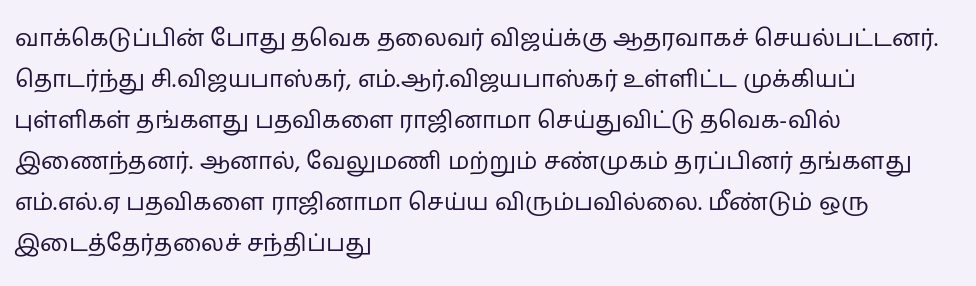வாக்கெடுப்பின் போது தவெக தலைவர் விஜய்க்கு ஆதரவாகச் செயல்பட்டனர். தொடர்ந்து சி.விஜயபாஸ்கர், எம்.ஆர்.விஜயபாஸ்கர் உள்ளிட்ட முக்கியப் புள்ளிகள் தங்களது பதவிகளை ராஜினாமா செய்துவிட்டு தவெக-வில் இணைந்தனர். ஆனால், வேலுமணி மற்றும் சண்முகம் தரப்பினர் தங்களது எம்.எல்.ஏ பதவிகளை ராஜினாமா செய்ய விரும்பவில்லை. மீண்டும் ஒரு இடைத்தேர்தலைச் சந்திப்பது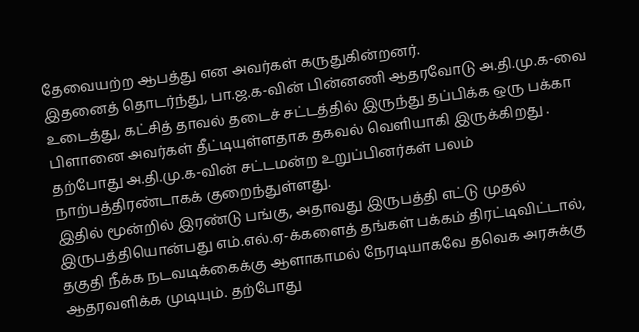தேவையற்ற ஆபத்து என அவர்கள் கருதுகின்றனர்.
இதனைத் தொடர்ந்து, பா.ஜ.க-வின் பின்னணி ஆதரவோடு அ.தி.மு.க-வை உடைத்து, கட்சித் தாவல் தடைச் சட்டத்தில் இருந்து தப்பிக்க ஒரு பக்கா பிளானை அவர்கள் தீட்டியுள்ளதாக தகவல் வெளியாகி இருக்கிறது . தற்போது அ.தி.மு.க-வின் சட்டமன்ற உறுப்பினர்கள் பலம் நாற்பத்திரண்டாகக் குறைந்துள்ளது.
இதில் மூன்றில் இரண்டு பங்கு, அதாவது இருபத்தி எட்டு முதல் இருபத்தியொன்பது எம்.எல்.ஏ-க்களைத் தங்கள் பக்கம் திரட்டிவிட்டால், தகுதி நீக்க நடவடிக்கைக்கு ஆளாகாமல் நேரடியாகவே தவெக அரசுக்கு ஆதரவளிக்க முடியும். தற்போது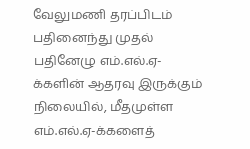வேலுமணி தரப்பிடம் பதினைந்து முதல் பதினேழு எம்.எல்.ஏ-க்களின் ஆதரவு இருக்கும் நிலையில், மீதமுள்ள எம்.எல்.ஏ-க்களைத்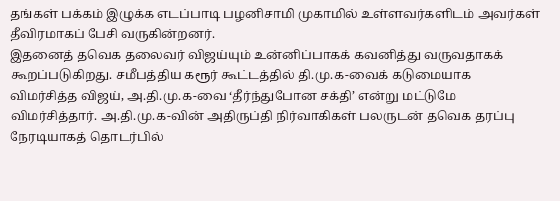தங்கள் பக்கம் இழுக்க எடப்பாடி பழனிசாமி முகாமில் உள்ளவர்களிடம் அவர்கள் தீவிரமாகப் பேசி வருகின்றனர்.
இதனைத் தவெக தலைவர் விஜய்யும் உன்னிப்பாகக் கவனித்து வருவதாகக் கூறப்படுகிறது. சமீபத்திய கரூர் கூட்டத்தில் தி.மு.க-வைக் கடுமையாக விமர்சித்த விஜய், அ.தி.மு.க-வை ‘தீர்ந்துபோன சக்தி’ என்று மட்டுமே விமர்சித்தார். அ.தி.மு.க-வின் அதிருப்தி நிர்வாகிகள் பலருடன் தவெக தரப்பு நேரடியாகத் தொடர்பில்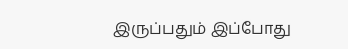இருப்பதும் இப்போது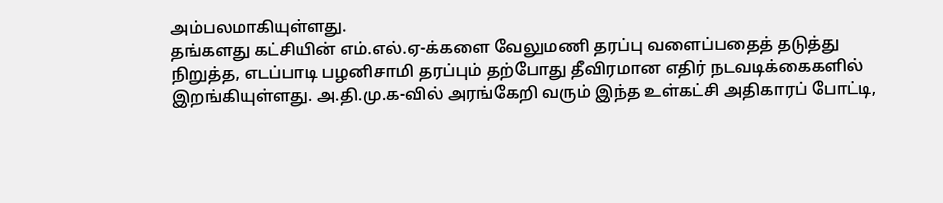அம்பலமாகியுள்ளது.
தங்களது கட்சியின் எம்.எல்.ஏ-க்களை வேலுமணி தரப்பு வளைப்பதைத் தடுத்து நிறுத்த, எடப்பாடி பழனிசாமி தரப்பும் தற்போது தீவிரமான எதிர் நடவடிக்கைகளில் இறங்கியுள்ளது. அ.தி.மு.க-வில் அரங்கேறி வரும் இந்த உள்கட்சி அதிகாரப் போட்டி,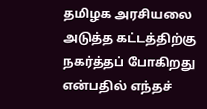தமிழக அரசியலை அடுத்த கட்டத்திற்கு நகர்த்தப் போகிறது என்பதில் எந்தச்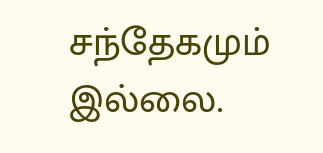சந்தேகமும் இல்லை.